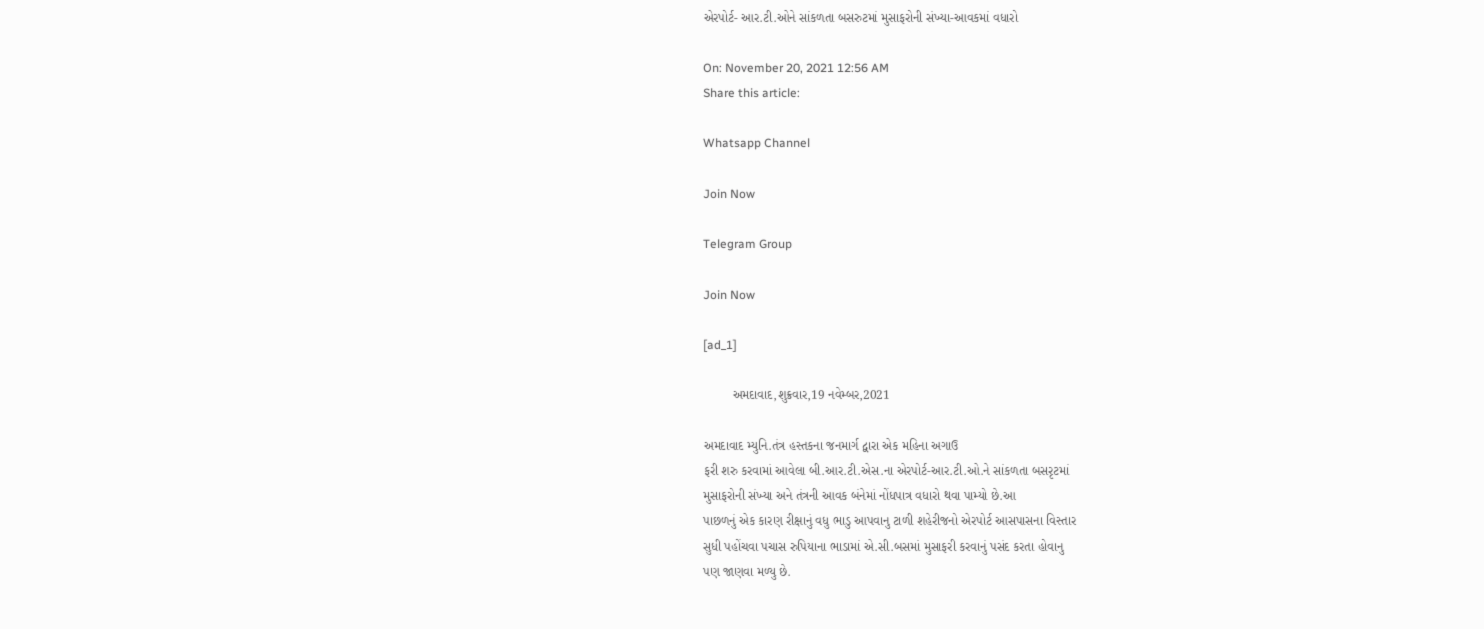એરપોર્ટ- આર.ટી.ઓને સાંકળતા બસરુટમાં મુસાફરોની સંખ્યા-આવકમાં વધારો

On: November 20, 2021 12:56 AM
Share this article:

Whatsapp Channel

Join Now

Telegram Group

Join Now

[ad_1]

        અમદાવાદ,શુક્રવાર,19 નવેમ્બર,2021

અમદાવાદ મ્યુનિ.તંત્ર હસ્તકના જનમાર્ગ દ્વારા એક મહિના અગાઉ
ફરી શરુ કરવામાં આવેલા બી.આર.ટી.એસ.ના એરપોર્ટ-આર.ટી.ઓ.ને સાંકળતા બસરૃટમાં
મુસાફરોની સંખ્યા અને તંત્રની આવક બંનેમાં નોંધપાત્ર વધારો થવા પામ્યો છે.આ
પાછળનું એક કારણ રીક્ષાનું વધુ ભાડુ આપવાનુ ટાળી શહેરીજનો એરપોર્ટ આસપાસના વિસ્તાર
સુધી પહોંચવા પચાસ રુપિયાના ભાડામાં એ.સી.બસમાં મુસાફરી કરવાનું પસંદ કરતા હોવાનુ
પણ જાણવા મળ્યુ છે.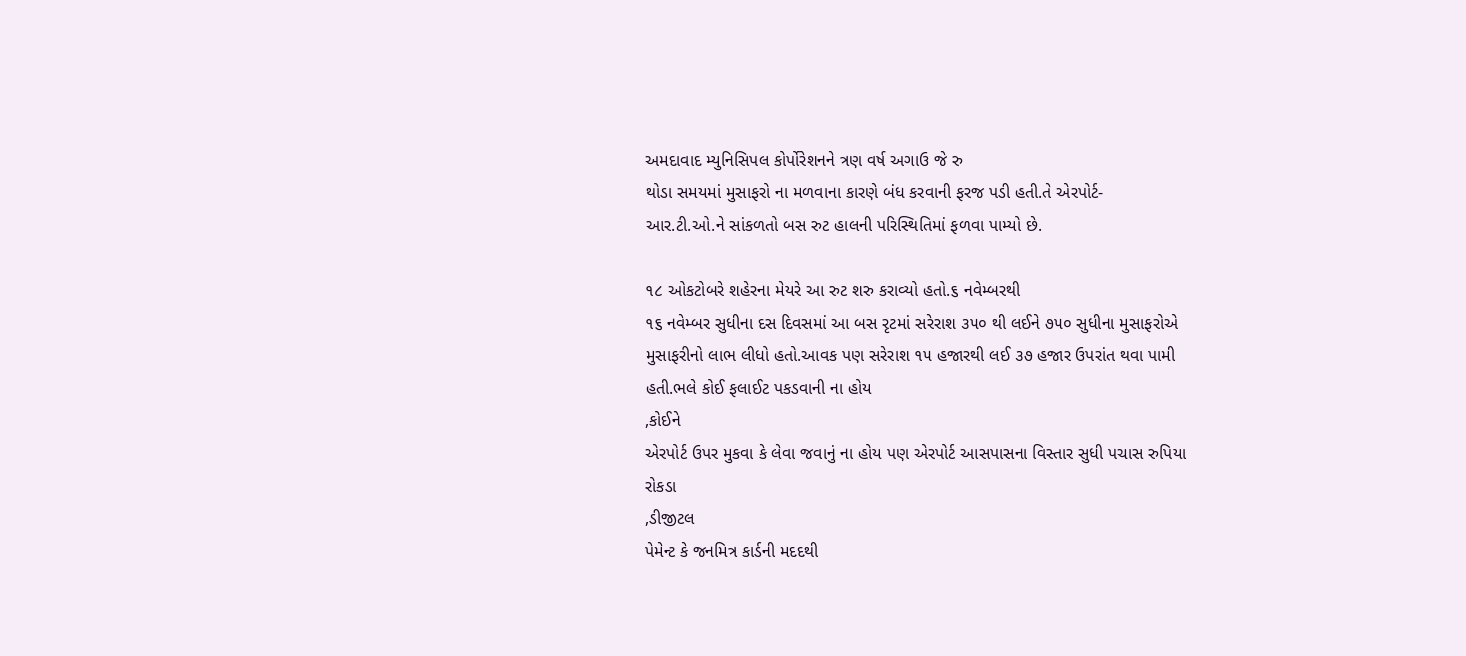અમદાવાદ મ્યુનિસિપલ કોર્પોરેશનને ત્રણ વર્ષ અગાઉ જે રુ
થોડા સમયમાં મુસાફરો ના મળવાના કારણે બંધ કરવાની ફરજ પડી હતી.તે એરપોર્ટ-
આર.ટી.ઓ.ને સાંકળતો બસ રુટ હાલની પરિસ્થિતિમાં ફળવા પામ્યો છે.

૧૮ ઓકટોબરે શહેરના મેયરે આ રુટ શરુ કરાવ્યો હતો.૬ નવેમ્બરથી
૧૬ નવેમ્બર સુધીના દસ દિવસમાં આ બસ રૃટમાં સરેરાશ ૩૫૦ થી લઈને ૭૫૦ સુધીના મુસાફરોએ
મુસાફરીનો લાભ લીધો હતો.આવક પણ સરેરાશ ૧૫ હજારથી લઈ ૩૭ હજાર ઉપરાંત થવા પામી
હતી.ભલે કોઈ ફલાઈટ પકડવાની ના હોય
,કોઈને
એરપોર્ટ ઉપર મુકવા કે લેવા જવાનું ના હોય પણ એરપોર્ટ આસપાસના વિસ્તાર સુધી પચાસ રુપિયા
રોકડા
,ડીજીટલ
પેમેન્ટ કે જનમિત્ર કાર્ડની મદદથી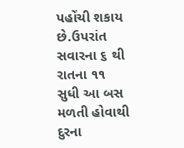પહોંચી શકાય છે.ઉપરાંત સવારના ૬ થી રાતના ૧૧
સુધી આ બસ મળતી હોવાથી દુરના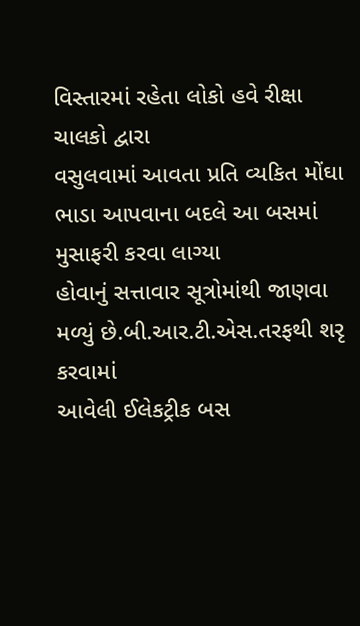વિસ્તારમાં રહેતા લોકો હવે રીક્ષા ચાલકો દ્વારા
વસુલવામાં આવતા પ્રતિ વ્યકિત મોંઘા ભાડા આપવાના બદલે આ બસમાં મુસાફરી કરવા લાગ્યા
હોવાનું સત્તાવાર સૂત્રોમાંથી જાણવા મળ્યું છે.બી.આર.ટી.એસ.તરફથી શરૃ કરવામાં
આવેલી ઈલેકટ્રીક બસ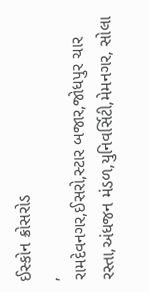ઈસ્કોન ક્રોસરોડ
,
રામદેવનગર,ઈસરો,સ્ટાર બજાર,જોધપુર ચાર રસ્તા,અંધજન મંડળ,યુનિવર્સિટી,મેમનગર, સોલા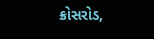ક્રોસરોડ,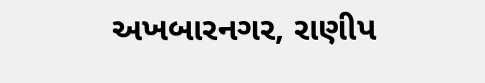અખબારનગર, રાણીપ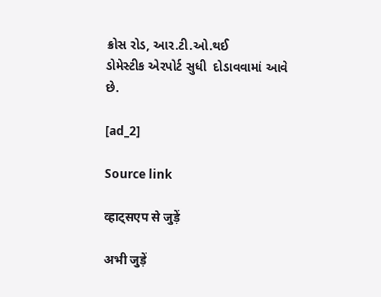ક્રોસ રોડ, આર.ટી.ઓ.થઈ
ડોમેસ્ટીક એરપોર્ટ સુધી  દોડાવવામાં આવે
છે.

[ad_2]

Source link

व्हाट्सएप से जुड़ें

अभी जुड़ें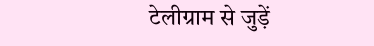टेलीग्राम से जुड़ें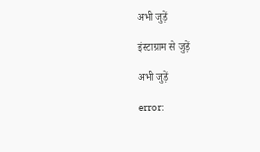अभी जुड़ें

इंस्टाग्राम से जुड़ें

अभी जुड़ें

error: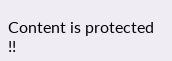Content is protected !!